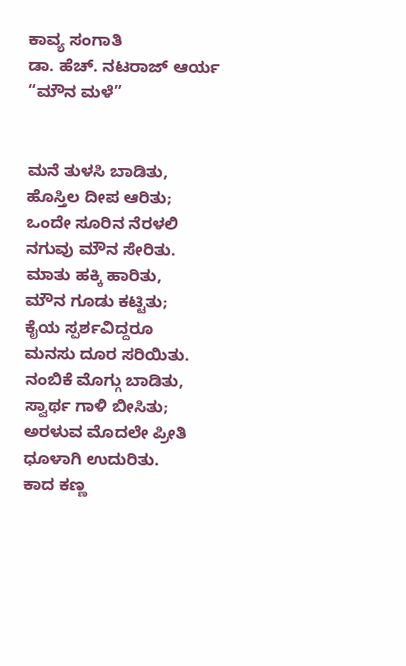ಕಾವ್ಯ ಸಂಗಾತಿ
ಡಾ. ಹೆಚ್. ನಟರಾಜ್ ಆರ್ಯ
“ಮೌನ ಮಳೆ”


ಮನೆ ತುಳಸಿ ಬಾಡಿತು,
ಹೊಸ್ತಿಲ ದೀಪ ಆರಿತು;
ಒಂದೇ ಸೂರಿನ ನೆರಳಲಿ
ನಗುವು ಮೌನ ಸೇರಿತು.
ಮಾತು ಹಕ್ಕಿ ಹಾರಿತು,
ಮೌನ ಗೂಡು ಕಟ್ಟಿತು;
ಕೈಯ ಸ್ಪರ್ಶವಿದ್ದರೂ
ಮನಸು ದೂರ ಸರಿಯಿತು.
ನಂಬಿಕೆ ಮೊಗ್ಗು ಬಾಡಿತು,
ಸ್ವಾರ್ಥ ಗಾಳಿ ಬೀಸಿತು;
ಅರಳುವ ಮೊದಲೇ ಪ್ರೀತಿ
ಧೂಳಾಗಿ ಉದುರಿತು.
ಕಾದ ಕಣ್ಣ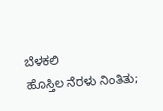ಬೆಳಕಲಿ
ಹೊಸ್ತಿಲ ನೆರಳು ನಿಂತಿತು;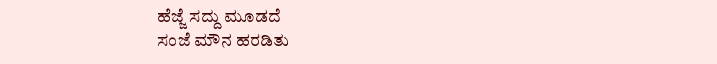ಹೆಜ್ಜೆ ಸದ್ದು ಮೂಡದೆ
ಸಂಜೆ ಮೌನ ಹರಡಿತು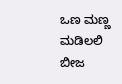ಒಣ ಮಣ್ಣ ಮಡಿಲಲಿ
ಬೀಜ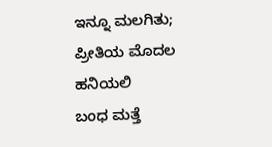ಇನ್ನೂ ಮಲಗಿತು;
ಪ್ರೀತಿಯ ಮೊದಲ ಹನಿಯಲಿ
ಬಂಧ ಮತ್ತೆ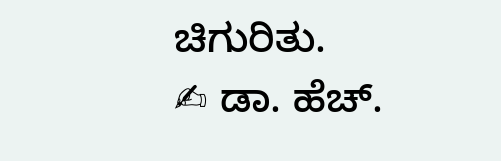ಚಿಗುರಿತು.
✍ ಡಾ. ಹೆಚ್.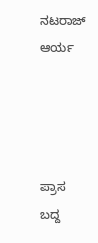ನಟರಾಜ್ ಆರ್ಯ




ಪ್ರಾಸ ಬದ್ದ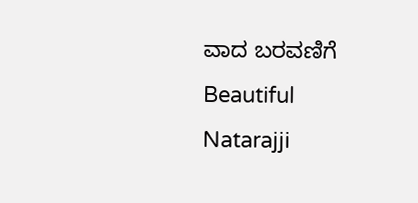ವಾದ ಬರವಣಿಗೆ
Beautiful Natarajji